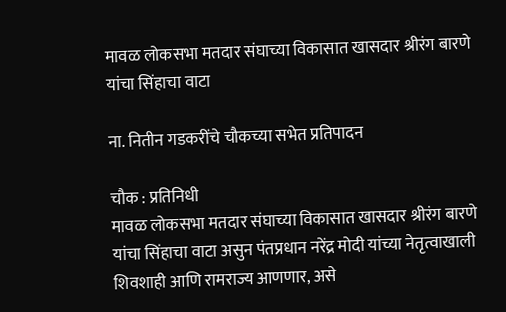मावळ लोकसभा मतदार संघाच्या विकासात खासदार श्रीरंग बारणे यांचा सिंहाचा वाटा

ना. नितीन गडकरींचे चौकच्या सभेत प्रतिपादन

चौक : प्रतिनिधी
मावळ लोकसभा मतदार संघाच्या विकासात खासदार श्रीरंग बारणे यांचा सिंहाचा वाटा असुन पंतप्रधान नरेंद्र मोदी यांच्या नेतृत्वाखाली शिवशाही आणि रामराज्य आणणार, असे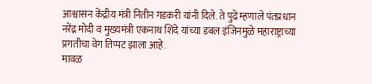आश्वासन केंद्रीय मंत्री नितीन गडकरी यांनी दिले. ते पुढे म्हणाले पंतप्रधान नरेंद्र मोदी व मुख्यमंत्री एकनाथ शिंदे यांच्या डबल इंजिनमुळे महाराष्ट्राच्या प्रगतीचा वेग तिप्पट झाला आहे.
मावळ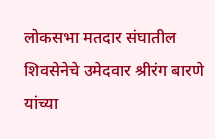लोकसभा मतदार संघातील शिवसेनेचे उमेदवार श्रीरंग बारणे यांच्या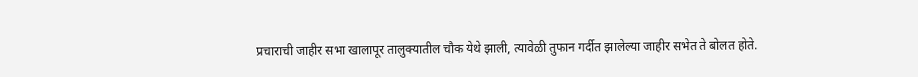प्रचाराची जाहीर सभा खालापूर तालुक्यातील चौक येथे झाली, त्यावेळी तुफान गर्दीत झालेल्या जाहीर सभेत ते बोलत होते.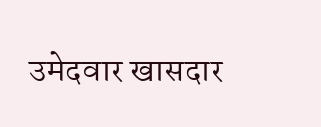उमेदवार खासदार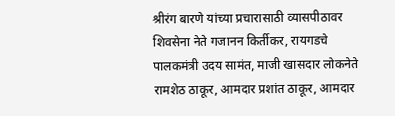श्रीरंग बारणे यांच्या प्रचारासाठी व्यासपीठावर शिवसेना नेते गजानन किर्तीकर, रायगडचे पालकमंत्री उदय सामंत, माजी खासदार लोकनेते रामशेठ ठाकूर, आमदार प्रशांत ठाकूर, आमदार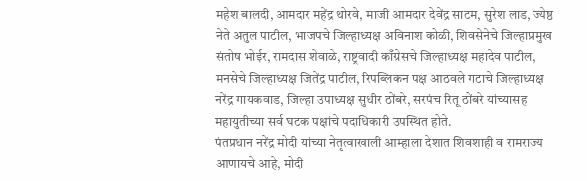महेश बालदी, आमदार महेंद्र थोरवे, माजी आमदार देवेंद्र साटम, सुरेश लाड, ज्येष्ठ नेते अतुल पाटील, भाजपचे जिल्हाध्यक्ष अविनाश कोळी, शिवसेनेचे जिल्हाप्रमुख संतोष भोईर, रामदास शेवाळे, राष्ट्रवादी काँग्रेसचे जिल्हाध्यक्ष महादेव पाटील, मनसेचे जिल्हाध्यक्ष जितेंद्र पाटील, रिपब्लिकन पक्ष आठवले गटाचे जिल्हाध्यक्ष नरेंद्र गायकवाड, जिल्हा उपाध्यक्ष सुधीर ठोंबरे, सरपंच रितू ठोंबरे यांच्यासह महायुतीच्या सर्व घटक पक्षांचे पदाधिकारी उपस्थित होते.
पंतप्रधान नरेंद्र मोदी यांच्या नेतृत्वाखाली आम्हाला देशात शिवशाही व रामराज्य आणायचे आहे, मोदी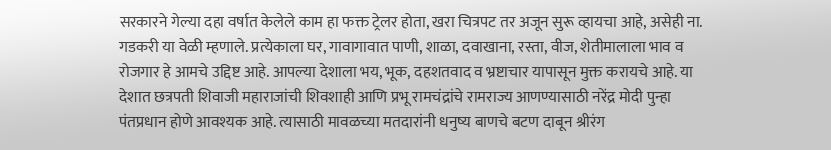सरकारने गेल्या दहा वर्षात केलेले काम हा फक्त ट्रेलर होता, खरा चित्रपट तर अजून सुरू व्हायचा आहे, असेही ना. गडकरी या वेळी म्हणाले. प्रत्येकाला घर, गावागावात पाणी, शाळा, दवाखाना, रस्ता, वीज, शेतीमालाला भाव व रोजगार हे आमचे उद्दिष्ट आहे. आपल्या देशाला भय, भूक, दहशतवाद व भ्रष्टाचार यापासून मुक्त करायचे आहे. या देशात छत्रपती शिवाजी महाराजांची शिवशाही आणि प्रभू रामचंद्रांचे रामराज्य आणण्यासाठी नरेंद्र मोदी पुन्हा पंतप्रधान होणे आवश्यक आहे. त्यासाठी मावळच्या मतदारांनी धनुष्य बाणचे बटण दाबून श्रीरंग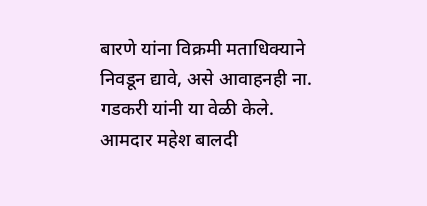बारणे यांना विक्रमी मताधिक्याने निवडून द्यावे, असे आवाहनही ना. गडकरी यांनी या वेळी केले.
आमदार महेश बालदी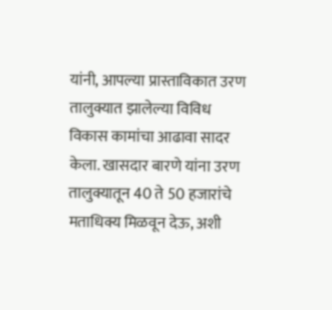यांनी, आपल्या प्रास्ताविकात उरण तालुक्यात झालेल्या विविध विकास कामांचा आढावा सादर केला. खासदार बारणे यांना उरण तालुक्यातून 40 ते 50 हजारांचे मताधिक्य मिळवून देऊ, अशी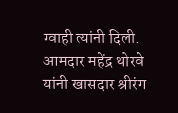ग्वाही त्यांनी दिली. आमदार महेंद्र थोरवे यांनी खासदार श्रीरंग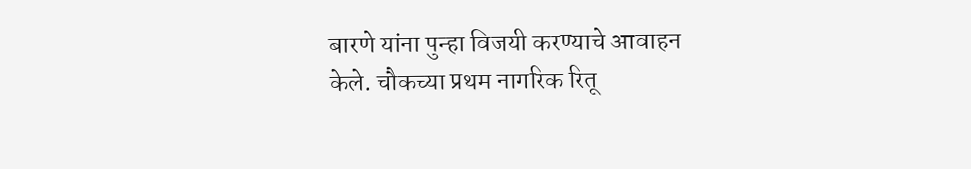बारणे यांना पुन्हा विजयी करण्याचे आवाहन केले. चौकच्या प्रथम नागरिक रितू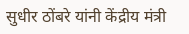सुधीर ठोंबरे यांनी केंद्रीय मंत्री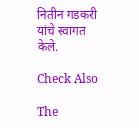नितीन गडकरी यांचे स्वागत केले.

Check Also

The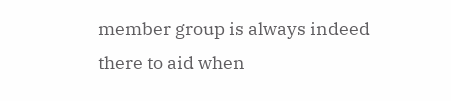member group is always indeed there to aid when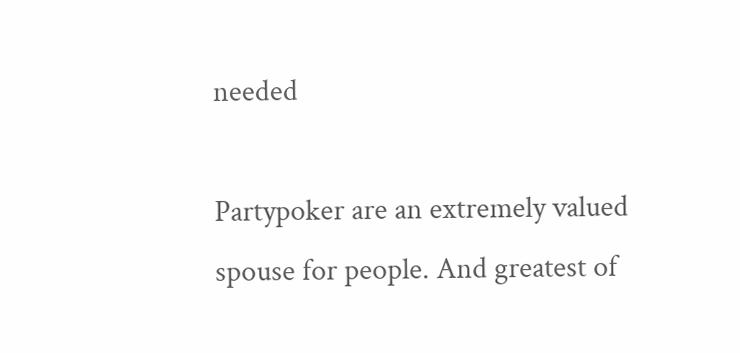needed

Partypoker are an extremely valued spouse for people. And greatest of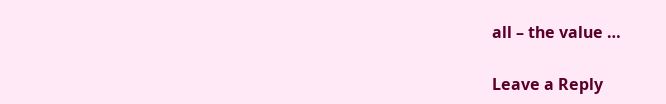all – the value …

Leave a Reply